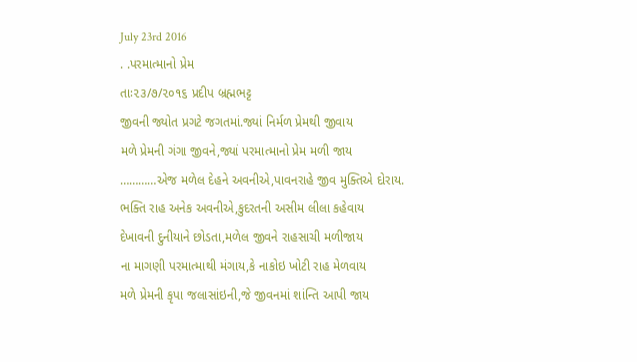July 23rd 2016
. .પરમાત્માનો પ્રેમ
તાઃ૨૩/૭/૨૦૧૬ પ્રદીપ બ્રહ્મભટ્ટ
જીવની જ્યોત પ્રગટે જગતમાં.જ્યાં નિર્મળ પ્રેમથી જીવાય
મળે પ્રેમની ગંગા જીવને,જ્યાં પરમાત્માનો પ્રેમ મળી જાય
…………એજ મળેલ દેહને અવનીએ,પાવનરાહે જીવ મુક્તિએ દોરાય.
ભક્તિ રાહ અનેક અવનીએ,કુદરતની અસીમ લીલા કહેવાય
દેખાવની દુનીયાને છોડતા,મળેલ જીવને રાહસાચી મળીજાય
ના માગણી પરમાત્માથી મંગાય,કે નાકોઇ ખોટી રાહ મેળવાય
મળે પ્રેમની કૃપા જલાસાંઇની,જે જીવનમાં શાંન્તિ આપી જાય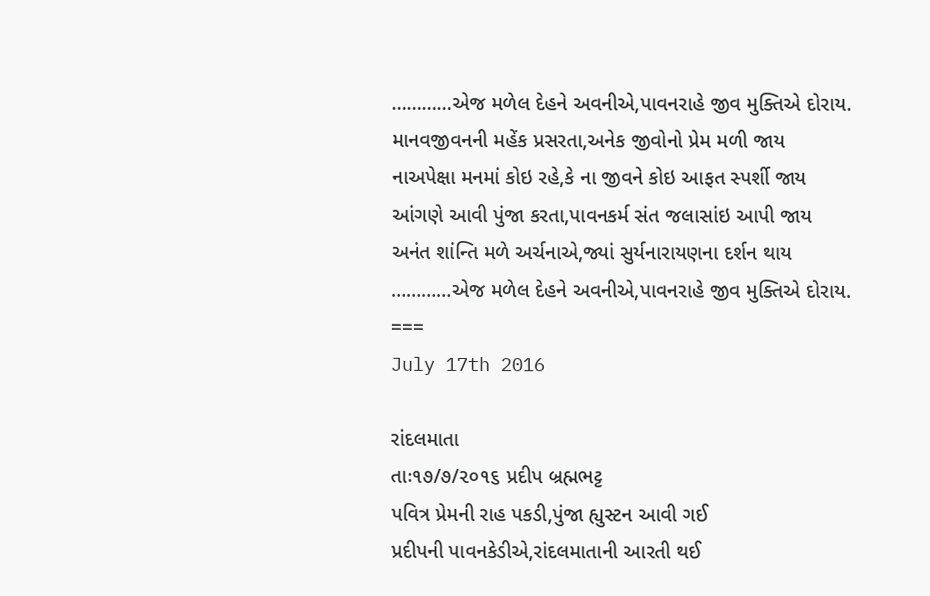…………એજ મળેલ દેહને અવનીએ,પાવનરાહે જીવ મુક્તિએ દોરાય.
માનવજીવનની મહેંક પ્રસરતા,અનેક જીવોનો પ્રેમ મળી જાય
નાઅપેક્ષા મનમાં કોઇ રહે,કે ના જીવને કોઇ આફત સ્પર્શી જાય
આંગણે આવી પુંજા કરતા,પાવનકર્મ સંત જલાસાંઇ આપી જાય
અનંત શાંન્તિ મળે અર્ચનાએ,જ્યાં સુર્યનારાયણના દર્શન થાય
…………એજ મળેલ દેહને અવનીએ,પાવનરાહે જીવ મુક્તિએ દોરાય.
===
July 17th 2016

રાંદલમાતા
તાઃ૧૭/૭/૨૦૧૬ પ્રદીપ બ્રહ્મભટ્ટ
પવિત્ર પ્રેમની રાહ પકડી,પુંજા હ્યુસ્ટન આવી ગઈ
પ્રદીપની પાવનકેડીએ,રાંદલમાતાની આરતી થઈ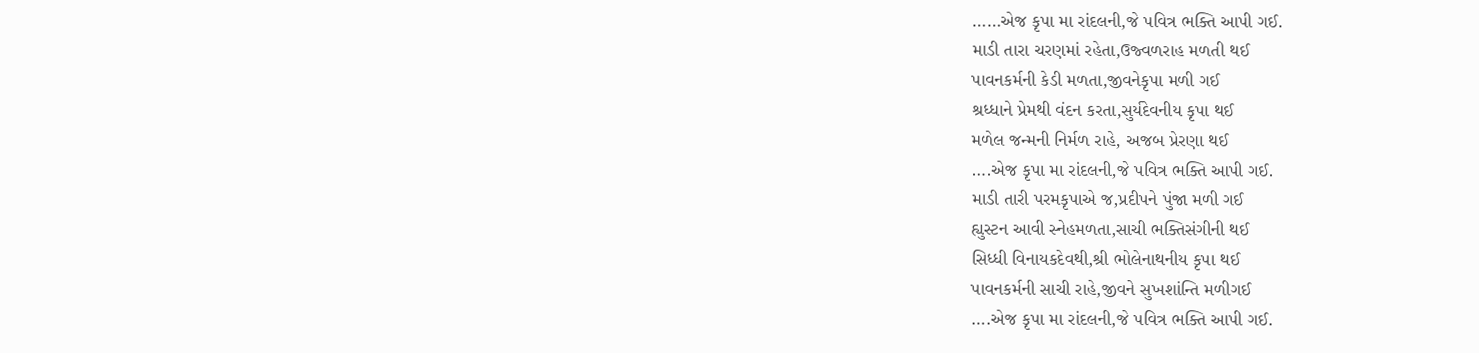……એજ કૃપા મા રાંદલની,જે પવિત્ર ભક્તિ આપી ગઈ.
માડી તારા ચરણમાં રહેતા,ઉજ્વળરાહ મળતી થઈ
પાવનકર્મની કેડી મળતા,જીવનેકૃપા મળી ગઈ
શ્રધ્ધાને પ્રેમથી વંદન કરતા,સુર્યદેવનીય કૃપા થઈ
મળેલ જન્મની નિર્મળ રાહે, અજબ પ્રેરણા થઈ
….એજ કૃપા મા રાંદલની,જે પવિત્ર ભક્તિ આપી ગઈ.
માડી તારી પરમકૃપાએ જ,પ્રદીપને પુંજા મળી ગઈ
હ્યુસ્ટન આવી સ્નેહમળતા,સાચી ભક્તિસંગીની થઈ
સિધ્ધી વિનાયકદેવથી,શ્રી ભોલેનાથનીય કૃપા થઈ
પાવનકર્મની સાચી રાહે,જીવને સુખશાંન્તિ મળીગઈ
….એજ કૃપા મા રાંદલની,જે પવિત્ર ભક્તિ આપી ગઈ.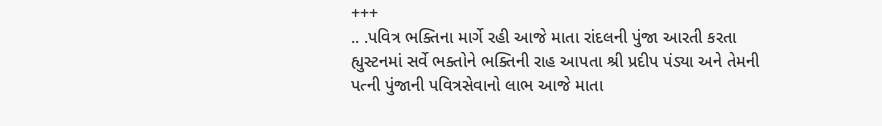+++
.. .પવિત્ર ભક્તિના માર્ગે રહી આજે માતા રાંદલની પુંજા આરતી કરતા
હ્યુસ્ટનમાં સર્વે ભક્તોને ભક્તિની રાહ આપતા શ્રી પ્રદીપ પંડ્યા અને તેમની
પત્ની પુંજાની પવિત્રસેવાનો લાભ આજે માતા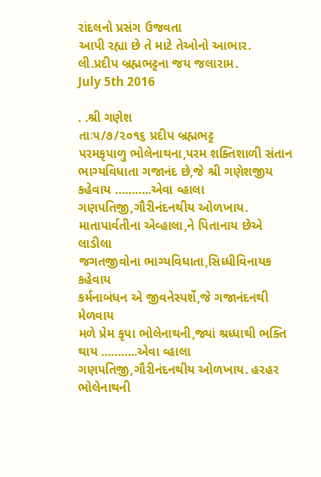રાંદલનો પ્રસંગ ઉજવતા
આપી રહ્યા છે તે માટે તેઓનો આભાર.
લી.પ્રદીપ બ્રહ્મભટ્ટના જય જલારામ.
July 5th 2016

. .શ્રી ગણેશ
તાઃ૫/૭/૨૦૧૬ પ્રદીપ બ્રહ્મભટ્ટ
પરમકૃપાળુ ભોલેનાથના,પરમ શક્તિશાળી સંતાન
ભાગ્યવિધાતા ગજાનંદ છે,જે શ્રી ગણેશજીય કહેવાય ………..એવા વ્હાલા ગણપતિજી,ગૌરીનંદનથીય ઓળખાય.
માતાપાર્વતીના એવ્હાલા,ને પિતાનાય છેએ લાડીલા
જગતજીવોના ભાગ્યવિધાતા,સિધ્ધીવિનાયક કહેવાય
કર્મનાબંધન એ જીવનેસ્પર્શે,જે ગજાનંદનથી મેળવાય
મળે પ્રેમ કૃપા ભોલેનાથની,જ્યાં શ્રધ્ધાથી ભક્તિ થાય ………..એવા વ્હાલા ગણપતિજી,ગૌરીનંદનથીય ઓળખાય. હરહર ભોલેનાથની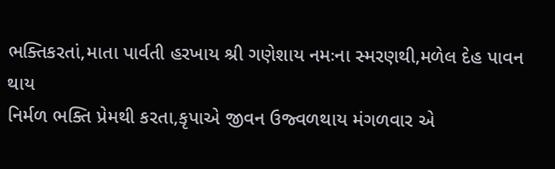ભક્તિકરતાં,માતા પાર્વતી હરખાય શ્રી ગણેશાય નમઃના સ્મરણથી,મળેલ દેહ પાવન થાય
નિર્મળ ભક્તિ પ્રેમથી કરતા,કૃપાએ જીવન ઉજ્વળથાય મંગળવાર એ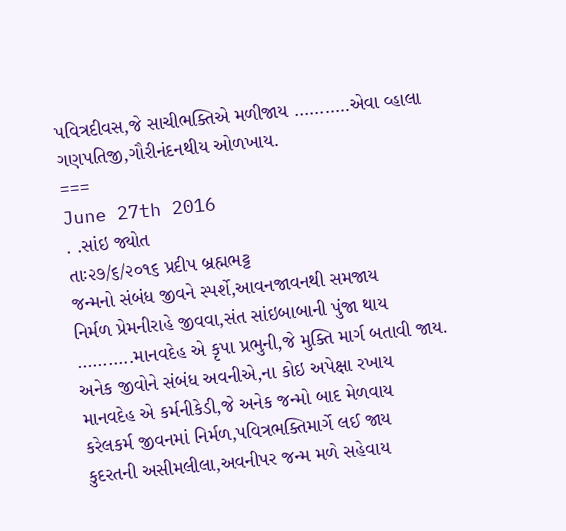પવિત્રદીવસ,જે સાચીભક્તિએ મળીજાય ………..એવા વ્હાલા ગણપતિજી,ગૌરીનંદનથીય ઓળખાય.
===
June 27th 2016
. .સાંઇ જ્યોત
તાઃ૨૭/૬/૨૦૧૬ પ્રદીપ બ્રહ્મભટ્ટ
જન્મનો સંબંધ જીવને સ્પર્શે,આવનજાવનથી સમજાય
નિર્મળ પ્રેમનીરાહે જીવવા,સંત સાંઇબાબાની પુંજા થાય
………..માનવદેહ એ કૃપા પ્રભુની,જે મુક્તિ માર્ગ બતાવી જાય.
અનેક જીવોને સંબંધ અવનીએ,ના કોઇ અપેક્ષા રખાય
માનવદેહ એ કર્મનીકેડી,જે અનેક જન્મો બાદ મેળવાય
કરેલકર્મ જીવનમાં નિર્મળ,પવિત્રભક્તિમાર્ગે લઈ જાય
કુદરતની અસીમલીલા,અવનીપર જન્મ મળે સહેવાય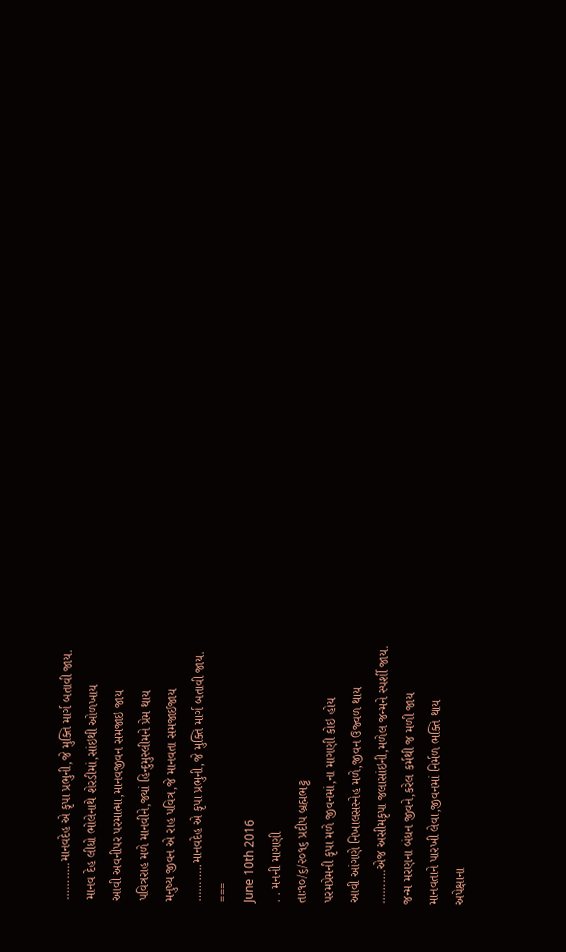………..માનવદેહ એ કૃપા પ્રભુની,જે મુક્તિ માર્ગ બતાવી જાય.
માનવ દેહ લીધો ભોલેનાથે શેરડીમાં,સાંઇથી ઓળખાય
આવી અવનીપર પરમાત્મા,માનવજીવન સમજાઇ જાય
પવિત્રરાહ મળે માનવીને,જ્યાં હિન્દુમુસ્લીમને પ્રેમ થાય
મનુષ્ય જીવન એ રાહ પવિત્ર,જે માનવતા સમજાઈજાય
………..માનવદેહ એ કૃપા પ્રભુની,જે મુક્તિ માર્ગ બતાવી જાય.
===
June 10th 2016
. . મનની માગણી
તાઃ૧૦/૬/૨૦૧૬ પ્રદીપ બ્રહ્મભટ્ટ
પરમપ્રેમની કૃપા મળે જીવનમાં,ના માગણી કોઇ હોય
આવી આંગણે નિખાલસસ્નેહ મળે,જીવન ઉજ્વળ થાય
……….એજ અસીમકૃપા જલાસાંઇની,મળેલ જન્મને સ્પર્શી જાય.
જન્મ મરણના બંધન જીવને,કરેલ કર્મથી જ મળી જાય
માનવતાને પારખી લેવા,જીવનમાં નિર્મળ ભક્તિ થાય
અપેક્ષાના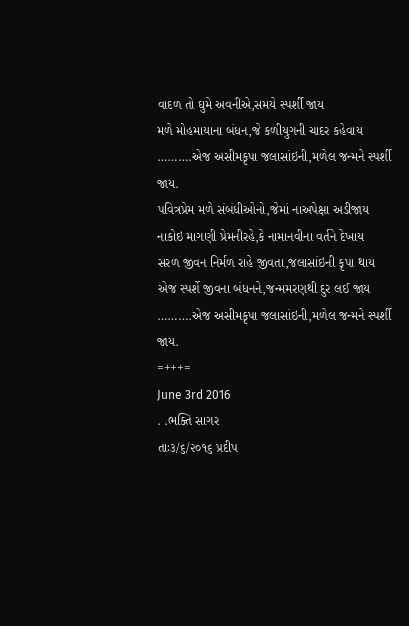વાદળ તો ઘુમે અવનીએ,સમયે સ્પર્શી જાય
મળે મોહમાયાના બંધન,જે કળીયુગની ચાદર કહેવાય
……….એજ અસીમકૃપા જલાસાંઇની,મળેલ જન્મને સ્પર્શી જાય.
પવિત્રપ્રેમ મળે સંબંધીઓનો,જેમાં નાઅપેક્ષા અડીજાય
નાકોઇ માગણી પ્રેમનીરહે,કે નામાનવીના વર્તને દેખાય
સરળ જીવન નિર્મળ રાહે જીવતા,જલાસાંઇની કૃપા થાય
એજ સ્પર્શે જીવના બંધનને,જન્મમરણથી દુર લઈ જાય
……….એજ અસીમકૃપા જલાસાંઇની,મળેલ જન્મને સ્પર્શી જાય.
=+++=
June 3rd 2016
. .ભક્તિ સાગર
તાઃ૩/૬/૨૦૧૬ પ્રદીપ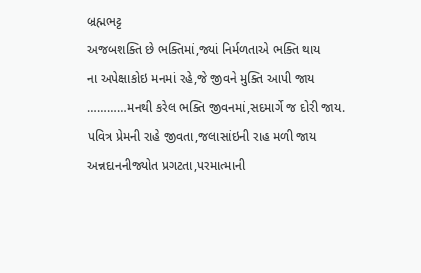બ્રહ્મભટ્ટ
અજબશક્તિ છે ભક્તિમાં,જ્યાં નિર્મળતાએ ભક્તિ થાય
ના અપેક્ષાકોઇ મનમાં રહે,જે જીવને મુક્તિ આપી જાય
…………મનથી કરેલ ભક્તિ જીવનમાં,સદમાર્ગે જ દોરી જાય.
પવિત્ર પ્રેમની રાહે જીવતા,જલાસાંઇની રાહ મળી જાય
અન્નદાનનીજ્યોત પ્રગટતા,પરમાત્માની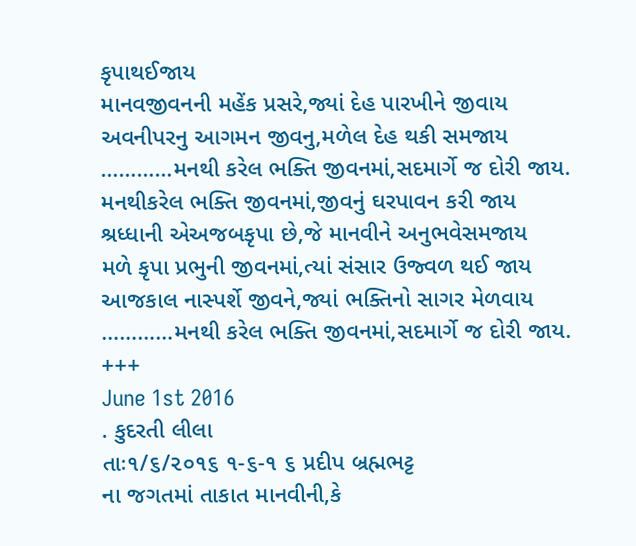કૃપાથઈજાય
માનવજીવનની મહેંક પ્રસરે,જ્યાં દેહ પારખીને જીવાય
અવનીપરનુ આગમન જીવનુ,મળેલ દેહ થકી સમજાય
…………મનથી કરેલ ભક્તિ જીવનમાં,સદમાર્ગે જ દોરી જાય.
મનથીકરેલ ભક્તિ જીવનમાં,જીવનું ઘરપાવન કરી જાય
શ્રધ્ધાની એઅજબકૃપા છે,જે માનવીને અનુભવેસમજાય
મળે કૃપા પ્રભુની જીવનમાં,ત્યાં સંસાર ઉજ્વળ થઈ જાય
આજકાલ નાસ્પર્શે જીવને,જ્યાં ભક્તિનો સાગર મેળવાય
…………મનથી કરેલ ભક્તિ જીવનમાં,સદમાર્ગે જ દોરી જાય.
+++
June 1st 2016
. કુદરતી લીલા
તાઃ૧/૬/૨૦૧૬ ૧-૬-૧ ૬ પ્રદીપ બ્રહ્મભટ્ટ
ના જગતમાં તાકાત માનવીની,કે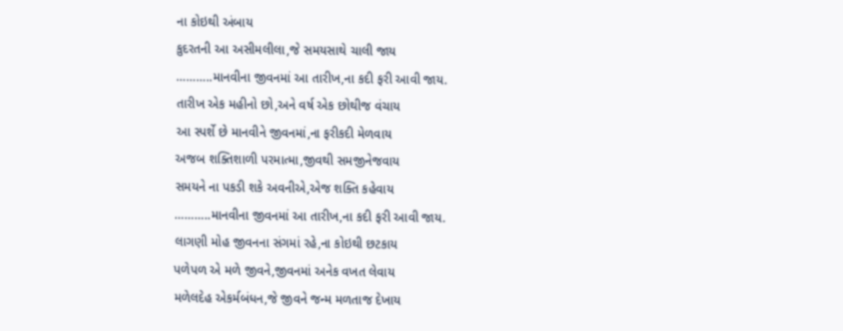ના કોઇથી અંબાય
કુદરતની આ અસીમલીલા,જે સમયસાથે ચાલી જાય
………..માનવીના જીવનમાં આ તારીખ,ના કદી ફરી આવી જાય.
તારીખ એક મહીનો છો,અને વર્ષ એક છોથીજ વંચાય
આ સ્પર્શે છે માનવીને જીવનમાં,ના ફરીકદી મેળવાય
અજબ શક્તિશાળી પરમાત્મા,જીવથી સમજીનેજવાય
સમયને ના પકડી શકે અવનીએ,એજ શક્તિ કહેવાય
………..માનવીના જીવનમાં આ તારીખ,ના કદી ફરી આવી જાય.
લાગણી મોહ જીવનના સંગમાં રહે,ના કોઇથી છટકાય
પળેપળ એ મળે જીવને,જીવનમાં અનેક વખત લેવાય
મળેલદેહ એકર્મબંધન,જે જીવને જન્મ મળતાજ દેખાય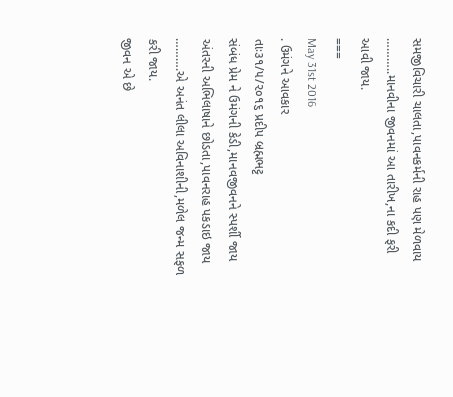સમજીવિચારી ચાલતા,પાવનકર્મની રાહ પણ મેળવાય
………..માનવીના જીવનમાં આ તારીખ,ના કદી ફરી આવી જાય.
===
May 31st 2016
. ઉમંગને આવકાર
તાઃ૩૧/૫/૨૦૧૬ પ્રદીપ બ્રહ્મભટ્ટ
સંબંધ પ્રેમ ને ઉમંગની કેડી,માનવજીવનને સ્પર્શી જાય
અંતરની અભિલાષાને છોડતા,પાવનરાહ પકડાઇ જાય
……….એ અનંત લીલા અવિનાશીની,મળેલ જન્મ સફળ કરી જાય.
જીવન એ છે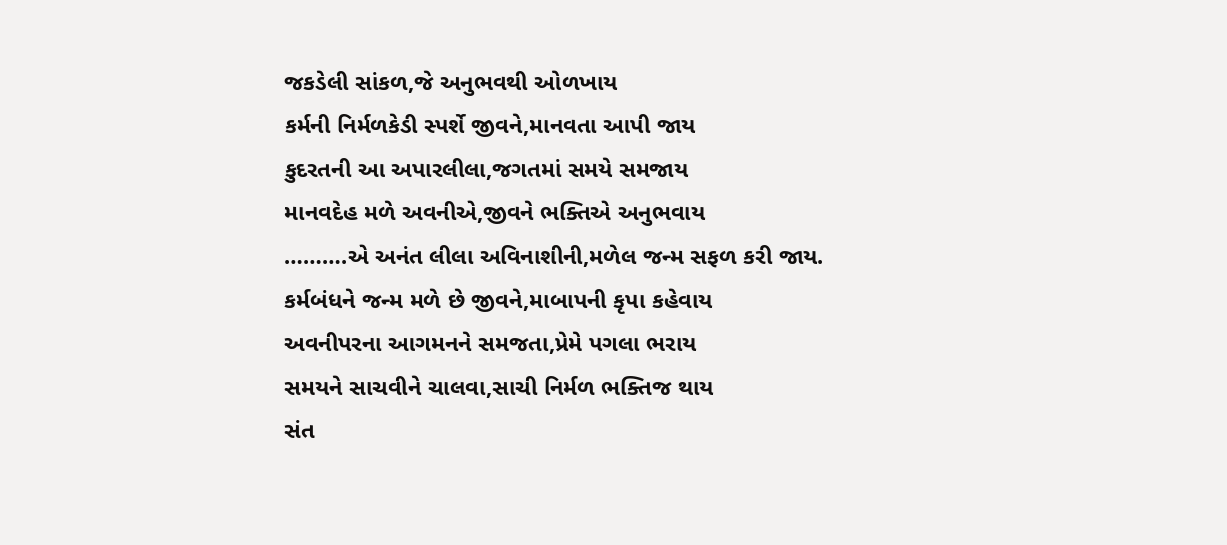જકડેલી સાંકળ,જે અનુભવથી ઓળખાય
કર્મની નિર્મળકેડી સ્પર્શે જીવને,માનવતા આપી જાય
કુદરતની આ અપારલીલા,જગતમાં સમયે સમજાય
માનવદેહ મળે અવનીએ,જીવને ભક્તિએ અનુભવાય
……….એ અનંત લીલા અવિનાશીની,મળેલ જન્મ સફળ કરી જાય.
કર્મબંધને જન્મ મળે છે જીવને,માબાપની કૃપા કહેવાય
અવનીપરના આગમનને સમજતા,પ્રેમે પગલા ભરાય
સમયને સાચવીને ચાલવા,સાચી નિર્મળ ભક્તિજ થાય
સંત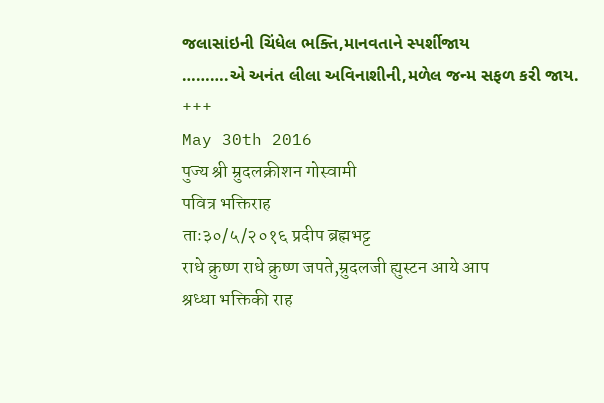જલાસાંઇની ચિંધેલ ભક્તિ,માનવતાને સ્પર્શીજાય
……….એ અનંત લીલા અવિનાશીની,મળેલ જન્મ સફળ કરી જાય.
+++
May 30th 2016
पुज्य श्री म्रुदलक्रीशन गोस्वामी
पवित्र भक्तिराह
ताः३०/५/२०१६ प्रदीप ब्रह्मभट्ट
राधे क्रुष्ण राधे क्रुष्ण जपते,म्रुदलजी ह्युस्टन आये आप
श्रध्धा भक्तिकी राह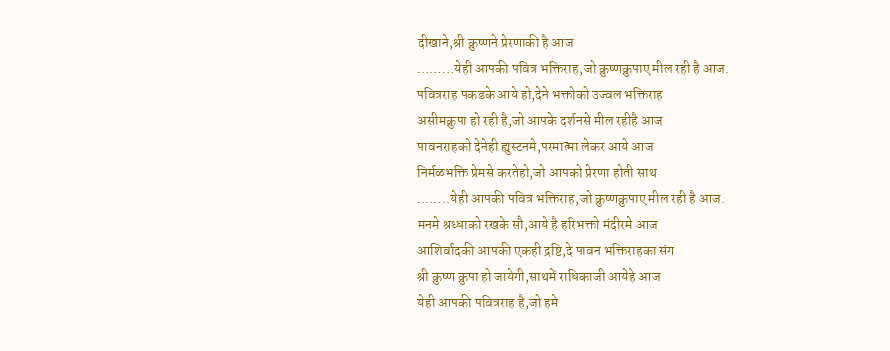दीखाने,श्री क्रुष्णने प्रेरणाकी है आज
………येही आपकी पवित्र भक्तिराह,जो क्रुष्णक्रुपाए मील रही है आज.
पवित्रराह पकडके आये हो,देने भक्तोको उज्वल भक्तिराह
असीमक्रुपा हो रही है,जो आपके दर्शनसे मील रहीहै आज
पावनराहको देनेही ह्युस्टनमे,परमात्मा लेकर आये आज
निर्मळभक्ति प्रेमसे करतेहो,जो आपको प्रेरणा होती साथ
……..येही आपकी पवित्र भक्तिराह,जो क्रुष्णक्रुपाए मील रही है आज.
मनमे श्रध्धाको रखके सौ,आये है हरिभक्तो मंदीरमे आज
आशिर्वादकी आपकी एकही द्रष्टि,दे पावन भक्तिराहका संग
श्री क्रुष्ण क्रुपा हो जायेगी,साथमें राधिकाजी आयेहे आज
येही आपकी पवित्रराह है,जो हमे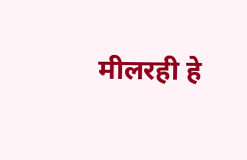मीलरही हे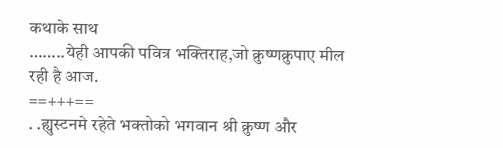कथाके साथ
……..येही आपकी पवित्र भक्तिराह,जो क्रुष्णक्रुपाए मील रही है आज.
==+++==
. .ह्युस्टनमे रहेते भक्तोको भगवान श्री क्रुष्ण और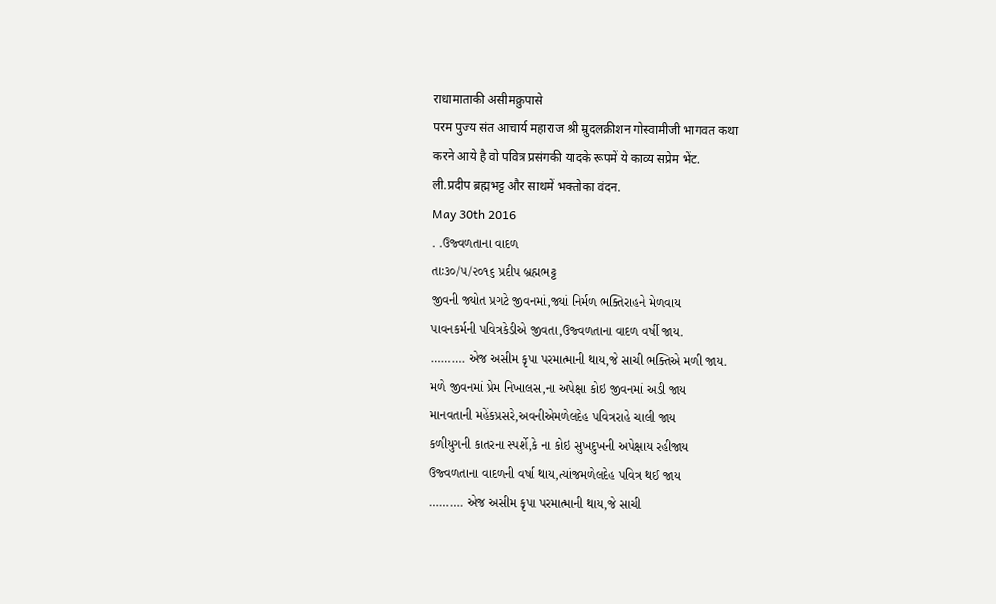राधामाताकी असीमक्रुपासे
परम पुज्य संत आचार्य महाराज श्री म्रुदलक्रीशन गोस्वामीजी भागवत कथा
करने आये है वो पवित्र प्रसंगकी यादके रूपमें ये काव्य सप्रेम भेंट.
ली.प्रदीप ब्रह्मभट्ट और साथमें भक्तोका वंदन.
May 30th 2016
. .ઉજ્વળતાના વાદળ
તાઃ૩૦/૫/૨૦૧૬ પ્રદીપ બ્રહ્મભટ્ટ
જીવની જ્યોત પ્રગટે જીવનમાં,જ્યાં નિર્મળ ભક્તિરાહને મેળવાય
પાવનકર્મની પવિત્રકેડીએ જીવતા,ઉજ્વળતાના વાદળ વર્ષી જાય.
………. એજ અસીમ કૃપા પરમાત્માની થાય,જે સાચી ભક્તિએ મળી જાય.
મળે જીવનમાં પ્રેમ નિખાલસ,ના અપેક્ષા કોઇ જીવનમાં અડી જાય
માનવતાની મહેંકપ્રસરે,અવનીએમળેલદેહ પવિત્રરાહે ચાલી જાય
કળીયુગની કાતરના સ્પર્શે,કે ના કોઇ સુખદુખની અપેક્ષાય રહીજાય
ઉજ્વળતાના વાદળની વર્ષા થાય,ત્યાંજમળેલદેહ પવિત્ર થઈ જાય
………. એજ અસીમ કૃપા પરમાત્માની થાય,જે સાચી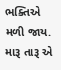ભક્તિએ મળી જાય.
મારૂ તારૂ એ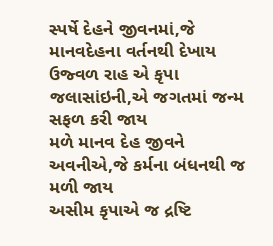સ્પર્ષે દેહને જીવનમાં,જે માનવદેહના વર્તનથી દેખાય
ઉજ્વળ રાહ એ કૃપા જલાસાંઇની,એ જગતમાં જન્મ સફળ કરી જાય
મળે માનવ દેહ જીવને અવનીએ,જે કર્મના બંધનથી જ મળી જાય
અસીમ કૃપાએ જ દ્રષ્ટિ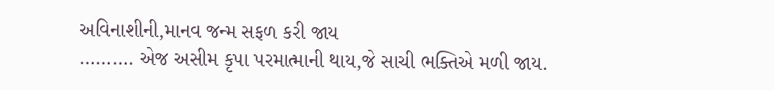અવિનાશીની,માનવ જન્મ સફળ કરી જાય
………. એજ અસીમ કૃપા પરમાત્માની થાય,જે સાચી ભક્તિએ મળી જાય.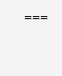===